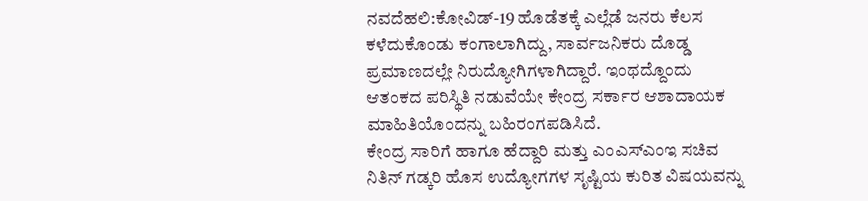ನವದೆಹಲಿ:ಕೋವಿಡ್-19 ಹೊಡೆತಕ್ಕೆ ಎಲ್ಲೆಡೆ ಜನರು ಕೆಲಸ ಕಳೆದುಕೊಂಡು ಕಂಗಾಲಾಗಿದ್ದು, ಸಾರ್ವಜನಿಕರು ದೊಡ್ಡ ಪ್ರಮಾಣದಲ್ಲೇ ನಿರುದ್ಯೋಗಿಗಳಾಗಿದ್ದಾರೆ. ಇಂಥದ್ದೊಂದು ಆತಂಕದ ಪರಿಸ್ಥಿತಿ ನಡುವೆಯೇ ಕೇಂದ್ರ ಸರ್ಕಾರ ಆಶಾದಾಯಕ ಮಾಹಿತಿಯೊಂದನ್ನು ಬಹಿರಂಗಪಡಿಸಿದೆ.
ಕೇಂದ್ರ ಸಾರಿಗೆ ಹಾಗೂ ಹೆದ್ದಾರಿ ಮತ್ತು ಎಂಎಸ್ಎಂಇ ಸಚಿವ ನಿತಿನ್ ಗಡ್ಕರಿ ಹೊಸ ಉದ್ಯೋಗಗಳ ಸೃಷ್ಟಿಯ ಕುರಿತ ವಿಷಯವನ್ನು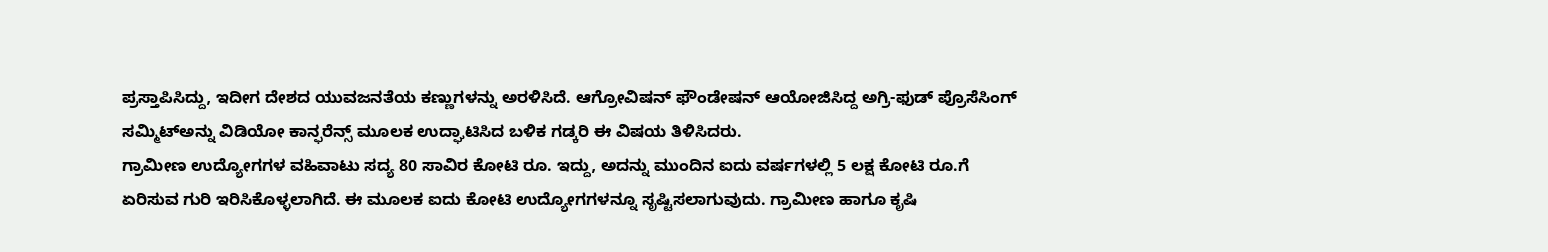ಪ್ರಸ್ತಾಪಿಸಿದ್ದು, ಇದೀಗ ದೇಶದ ಯುವಜನತೆಯ ಕಣ್ಣುಗಳನ್ನು ಅರಳಿಸಿದೆ. ಆಗ್ರೋವಿಷನ್ ಫೌಂಡೇಷನ್ ಆಯೋಜಿಸಿದ್ದ ಅಗ್ರಿ-ಫುಡ್ ಪ್ರೊಸೆಸಿಂಗ್ ಸಮ್ಮಿಟ್ಅನ್ನು ವಿಡಿಯೋ ಕಾನ್ಫರೆನ್ಸ್ ಮೂಲಕ ಉದ್ಘಾಟಿಸಿದ ಬಳಿಕ ಗಡ್ಕರಿ ಈ ವಿಷಯ ತಿಳಿಸಿದರು.
ಗ್ರಾಮೀಣ ಉದ್ಯೋಗಗಳ ವಹಿವಾಟು ಸದ್ಯ 80 ಸಾವಿರ ಕೋಟಿ ರೂ. ಇದ್ದು, ಅದನ್ನು ಮುಂದಿನ ಐದು ವರ್ಷಗಳಲ್ಲಿ 5 ಲಕ್ಷ ಕೋಟಿ ರೂ.ಗೆ ಏರಿಸುವ ಗುರಿ ಇರಿಸಿಕೊಳ್ಳಲಾಗಿದೆ. ಈ ಮೂಲಕ ಐದು ಕೋಟಿ ಉದ್ಯೋಗಗಳನ್ನೂ ಸೃಷ್ಟಿಸಲಾಗುವುದು. ಗ್ರಾಮೀಣ ಹಾಗೂ ಕೃಷಿ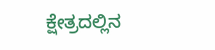ಕ್ಷೇತ್ರದಲ್ಲಿನ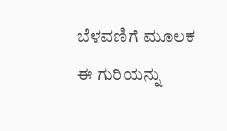ಬೆಳವಣಿಗೆ ಮೂಲಕ ಈ ಗುರಿಯನ್ನು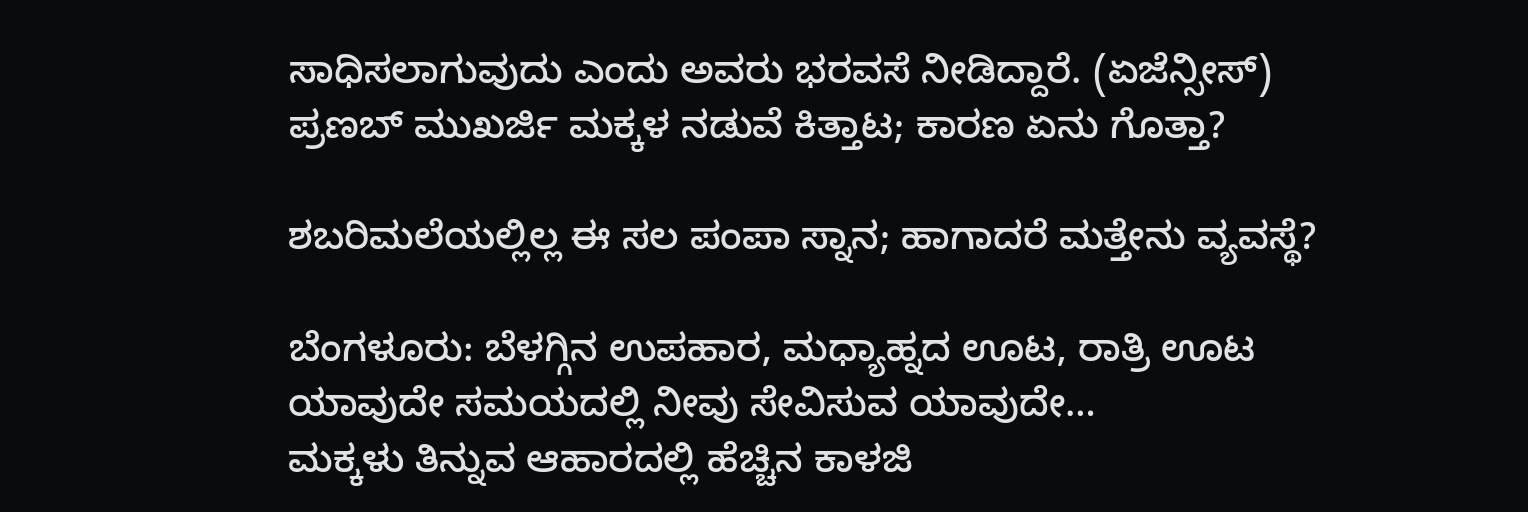ಸಾಧಿಸಲಾಗುವುದು ಎಂದು ಅವರು ಭರವಸೆ ನೀಡಿದ್ದಾರೆ. (ಏಜೆನ್ಸೀಸ್)
ಪ್ರಣಬ್ ಮುಖರ್ಜಿ ಮಕ್ಕಳ ನಡುವೆ ಕಿತ್ತಾಟ; ಕಾರಣ ಏನು ಗೊತ್ತಾ?

ಶಬರಿಮಲೆಯಲ್ಲಿಲ್ಲ ಈ ಸಲ ಪಂಪಾ ಸ್ನಾನ; ಹಾಗಾದರೆ ಮತ್ತೇನು ವ್ಯವಸ್ಥೆ?

ಬೆಂಗಳೂರು: ಬೆಳಗ್ಗಿನ ಉಪಹಾರ, ಮಧ್ಯಾಹ್ನದ ಊಟ, ರಾತ್ರಿ ಊಟ ಯಾವುದೇ ಸಮಯದಲ್ಲಿ ನೀವು ಸೇವಿಸುವ ಯಾವುದೇ…
ಮಕ್ಕಳು ತಿನ್ನುವ ಆಹಾರದಲ್ಲಿ ಹೆಚ್ಚಿನ ಕಾಳಜಿ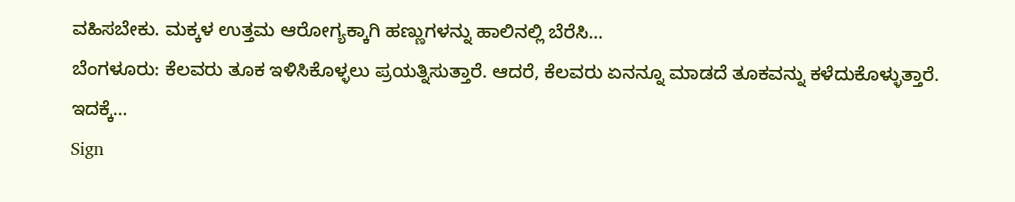ವಹಿಸಬೇಕು. ಮಕ್ಕಳ ಉತ್ತಮ ಆರೋಗ್ಯಕ್ಕಾಗಿ ಹಣ್ಣುಗಳನ್ನು ಹಾಲಿನಲ್ಲಿ ಬೆರೆಸಿ…
ಬೆಂಗಳೂರು: ಕೆಲವರು ತೂಕ ಇಳಿಸಿಕೊಳ್ಳಲು ಪ್ರಯತ್ನಿಸುತ್ತಾರೆ. ಆದರೆ, ಕೆಲವರು ಏನನ್ನೂ ಮಾಡದೆ ತೂಕವನ್ನು ಕಳೆದುಕೊಳ್ಳುತ್ತಾರೆ. ಇದಕ್ಕೆ…
Sign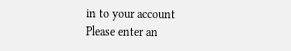in to your account
Please enter an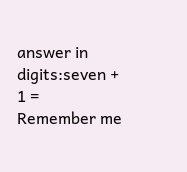answer in digits:seven + 1 =
Remember me